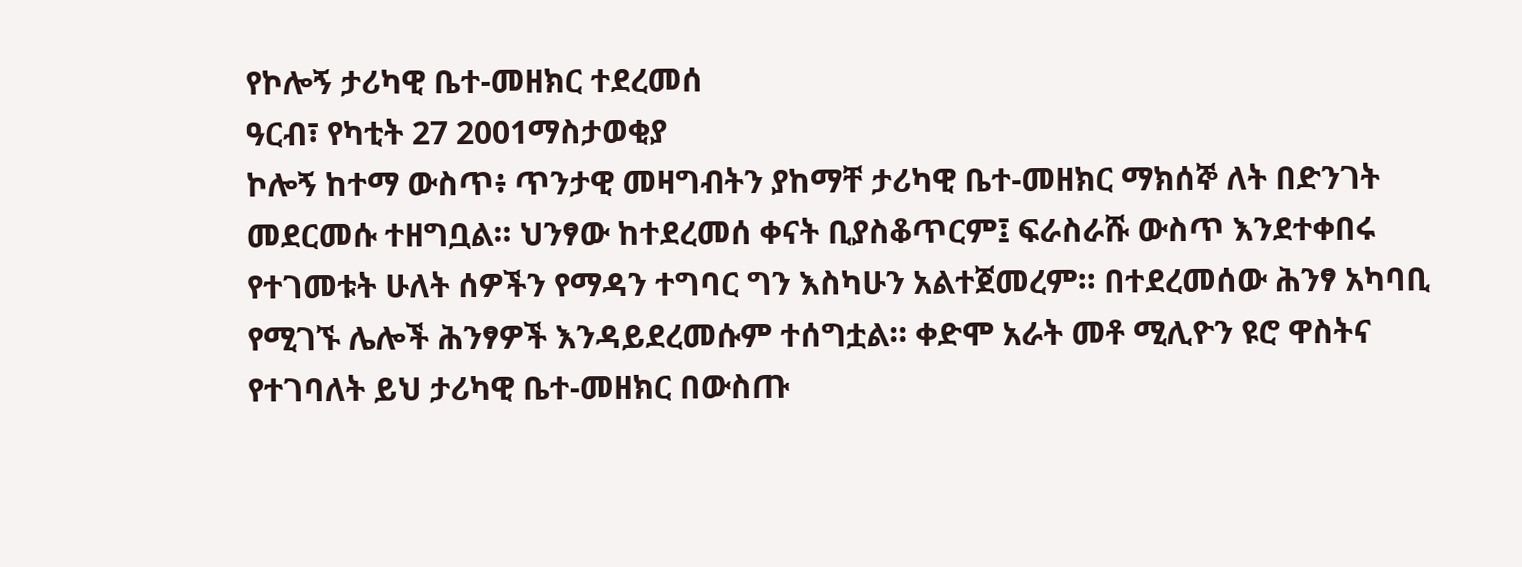የኮሎኝ ታሪካዊ ቤተ-መዘክር ተደረመሰ
ዓርብ፣ የካቲት 27 2001ማስታወቂያ
ኮሎኝ ከተማ ውስጥ፥ ጥንታዊ መዛግብትን ያከማቸ ታሪካዊ ቤተ-መዘክር ማክሰኞ ለት በድንገት መደርመሱ ተዘግቧል። ህንፃው ከተደረመሰ ቀናት ቢያስቆጥርም፤ ፍራስራሹ ውስጥ እንደተቀበሩ የተገመቱት ሁለት ሰዎችን የማዳን ተግባር ግን እስካሁን አልተጀመረም። በተደረመሰው ሕንፃ አካባቢ የሚገኙ ሌሎች ሕንፃዎች እንዳይደረመሱም ተሰግቷል። ቀድሞ አራት መቶ ሚሊዮን ዩሮ ዋስትና የተገባለት ይህ ታሪካዊ ቤተ-መዘክር በውስጡ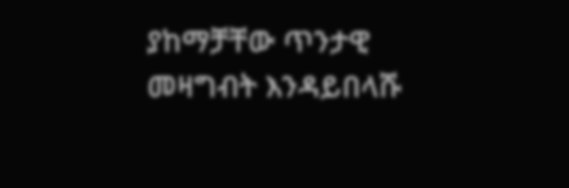ያከማቻቸው ጥንታዊ መዛግብት እንዳይበላሹ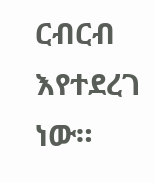ርብርብ እየተደረገ ነው።